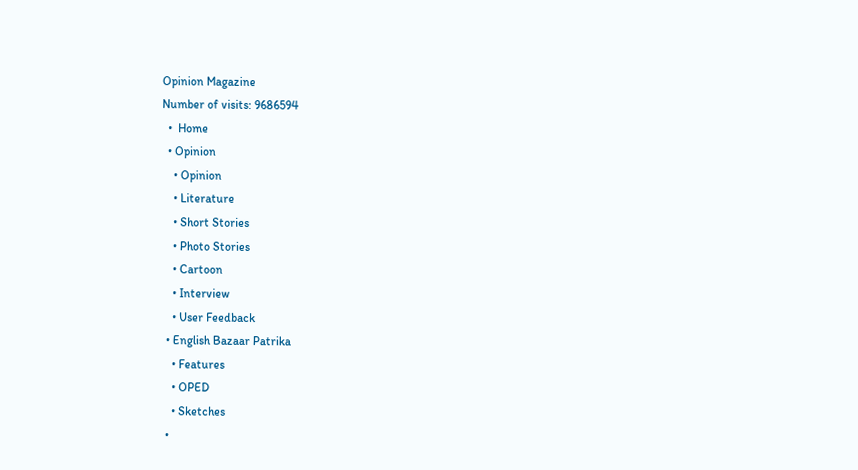Opinion Magazine
Number of visits: 9686594
  •  Home
  • Opinion
    • Opinion
    • Literature
    • Short Stories
    • Photo Stories
    • Cartoon
    • Interview
    • User Feedback
  • English Bazaar Patrika
    • Features
    • OPED
    • Sketches
  •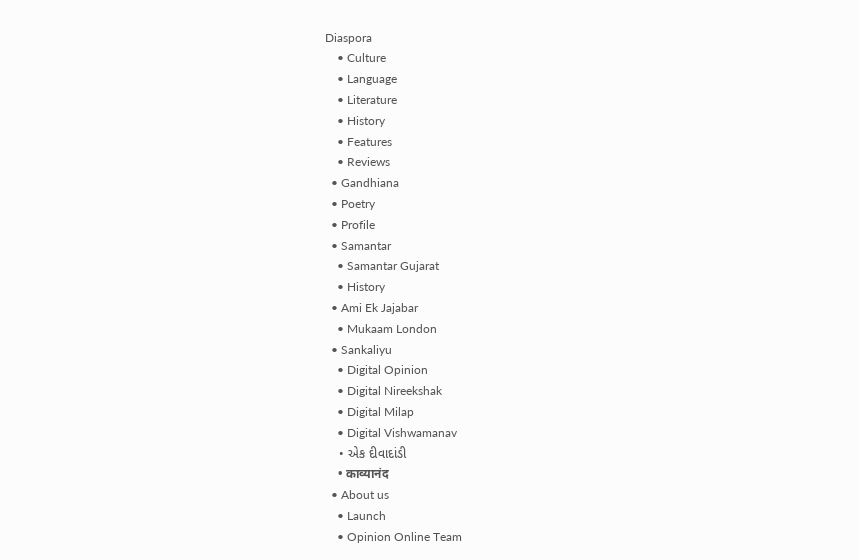Diaspora
    • Culture
    • Language
    • Literature
    • History
    • Features
    • Reviews
  • Gandhiana
  • Poetry
  • Profile
  • Samantar
    • Samantar Gujarat
    • History
  • Ami Ek Jajabar
    • Mukaam London
  • Sankaliyu
    • Digital Opinion
    • Digital Nireekshak
    • Digital Milap
    • Digital Vishwamanav
    • એક દીવાદાંડી
    • काव्यानंद
  • About us
    • Launch
    • Opinion Online Team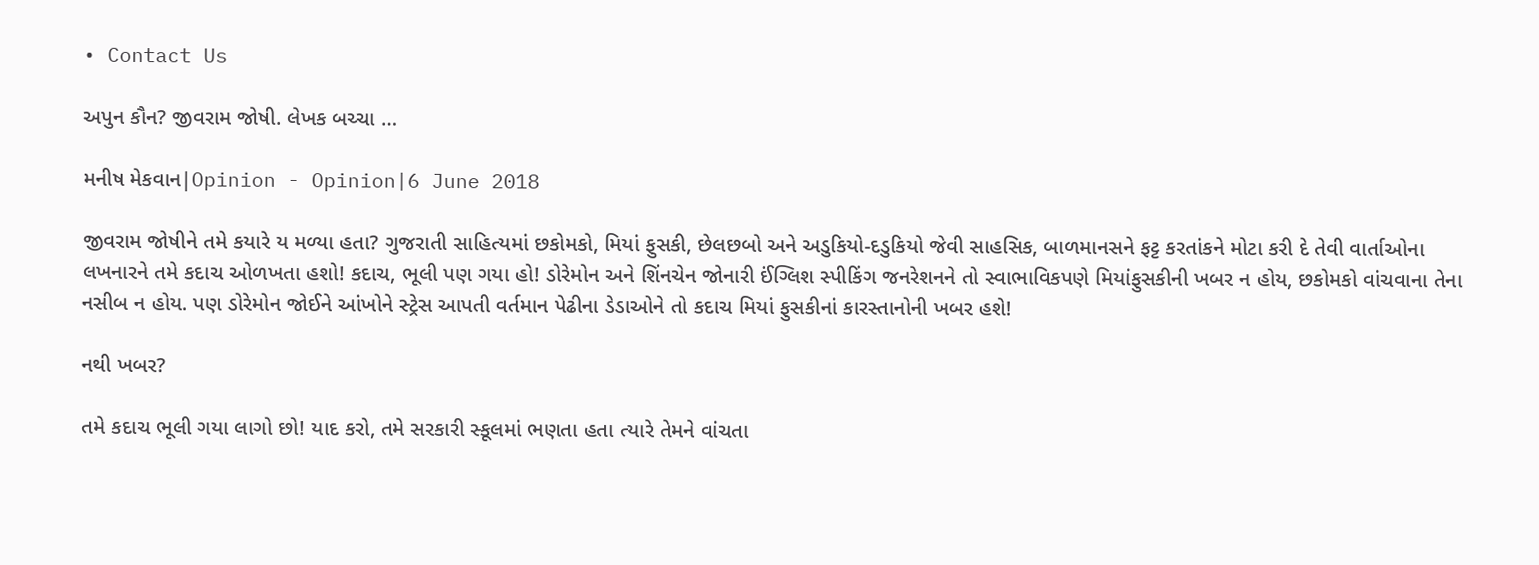• Contact Us

અપુન કૌન? જીવરામ જોષી. લેખક બચ્ચા …

મનીષ મેકવાન|Opinion - Opinion|6 June 2018

જીવરામ જોષીને તમે કયારે ય મળ્યા હતા? ગુજરાતી સાહિત્યમાં છકોમકો, મિયાં ફુસકી, છેલછબો અને અડુકિયો-દડુકિયો જેવી સાહસિક, બાળમાનસને ફટ્ટ કરતાંકને મોટા કરી દે તેવી વાર્તાઓના લખનારને તમે કદાચ ઓળખતા હશો! કદાચ, ભૂલી પણ ગયા હો! ડોરેમોન અને શિંનચેન જોનારી ઈંગ્લિશ સ્પીકિંગ જનરેશનને તો સ્વાભાવિકપણે મિયાંફુસકીની ખબર ન હોય, છકોમકો વાંચવાના તેના નસીબ ન હોય. પણ ડોરેમોન જોઈને આંખોને સ્ટ્રેસ આપતી વર્તમાન પેઢીના ડેડાઓને તો કદાચ મિયાં ફુસકીનાં કારસ્તાનોની ખબર હશે!

નથી ખબર?

તમે કદાચ ભૂલી ગયા લાગો છો! યાદ કરો, તમે સરકારી સ્કૂલમાં ભણતા હતા ત્યારે તેમને વાંચતા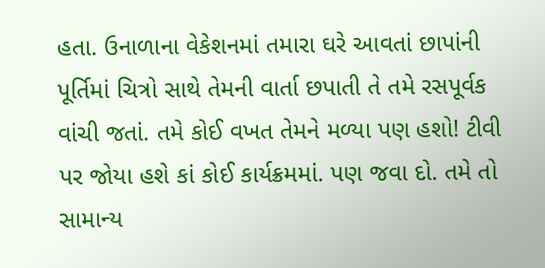હતા. ઉનાળાના વેકેશનમાં તમારા ઘરે આવતાં છાપાંની પૂર્તિમાં ચિત્રો સાથે તેમની વાર્તા છપાતી તે તમે રસપૂર્વક વાંચી જતાં. તમે કોઈ વખત તેમને મળ્યા પણ હશો! ટીવી પર જોયા હશે કાં કોઈ કાર્યક્રમમાં. પણ જવા દો. તમે તો સામાન્ય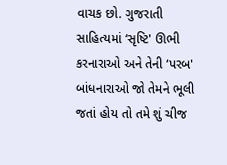વાચક છો. ગુજરાતી સાહિત્યમાં ‘સૃષ્ટિ' ઊભી કરનારાઓ અને તેની ‘પરબ' બાંધનારાઓ જો તેમને ભૂલી જતાં હોય તો તમે શું ચીજ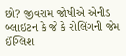છો? જીવરામ જોષીએ એનીડ બ્લાઇટન કે જે કે રોલિંગની જેમ ઈંગ્લિશ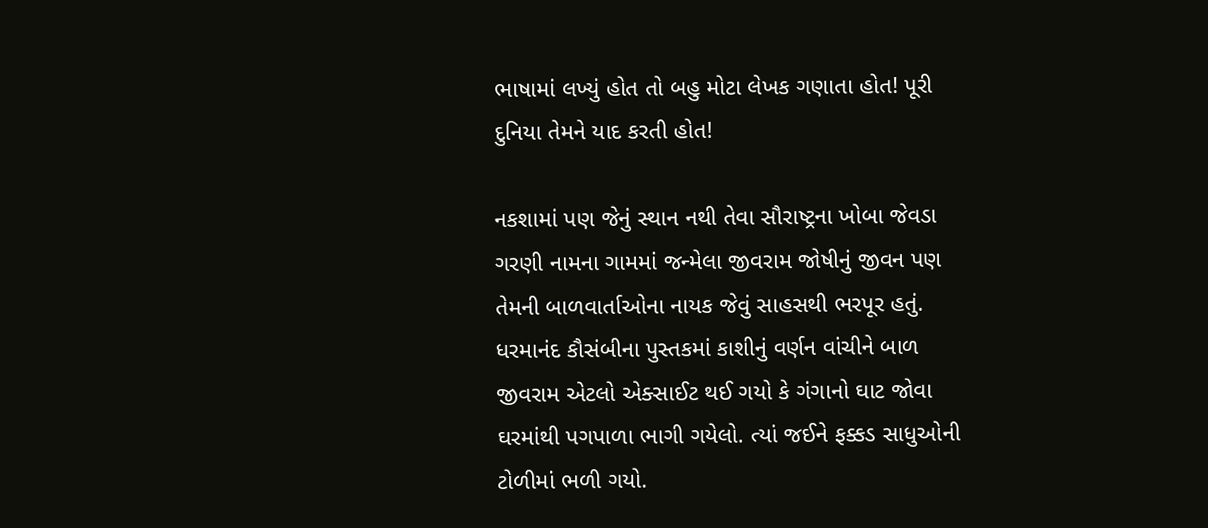ભાષામાં લખ્યું હોત તો બહુ મોટા લેખક ગણાતા હોત! પૂરી દુનિયા તેમને યાદ કરતી હોત!

નકશામાં પણ જેનું સ્થાન નથી તેવા સૌરાષ્ટ્રના ખોબા જેવડા ગરણી નામના ગામમાં જન્મેલા જીવરામ જોષીનું જીવન પણ તેમની બાળવાર્તાઓના નાયક જેવું સાહસથી ભરપૂર હતું. ધરમાનંદ કૌસંબીના પુસ્તકમાં કાશીનું વર્ણન વાંચીને બાળ જીવરામ એટલો એક્સાઈટ થઈ ગયો કે ગંગાનો ઘાટ જોવા ઘરમાંથી પગપાળા ભાગી ગયેલો. ત્યાં જઈને ફક્કડ સાધુઓની ટોળીમાં ભળી ગયો.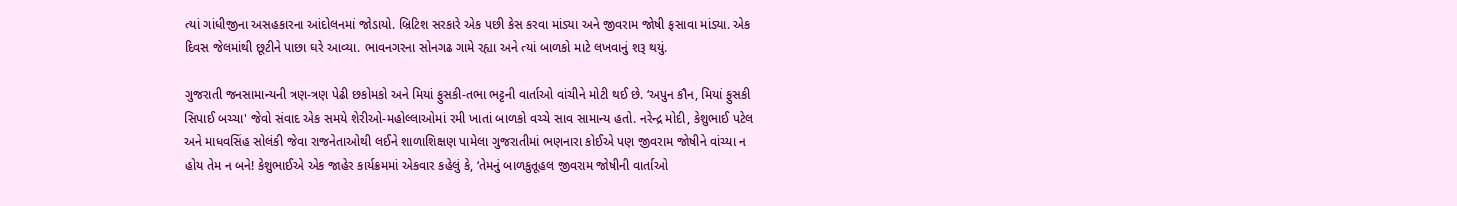ત્યાં ગાંધીજીના અસહકારના આંદોલનમાં જોડાયો. બ્રિટિશ સરકારે એક પછી કેસ કરવા માંડ્યા અને જીવરામ જોષી ફસાવા માંડ્યા. એક દિવસ જેલમાંથી છૂટીને પાછા ઘરે આવ્યા. ભાવનગરના સોનગઢ ગામે રહ્યા અને ત્યાં બાળકો માટે લખવાનું શરૂ થયું.

ગુજરાતી જનસામાન્યની ત્રણ-ત્રણ પેઢી છકોમકો અને મિયાં ફુસકી-તભા ભટ્ટની વાર્તાઓ વાંચીને મોટી થઈ છે. ‘અપુન કૌન, મિયાં ફુસકી સિપાઈ બચ્ચા' જેવો સંવાદ એક સમયે શેરીઓ-મહોલ્લાઓમાં રમી ખાતાં બાળકો વચ્ચે સાવ સામાન્ય હતો. નરેન્દ્ર મોદી, કેશુભાઈ પટેલ અને માધવસિંહ સોલંકી જેવા રાજનેતાઓથી લઈને શાળાશિક્ષણ પામેલા ગુજરાતીમાં ભણનારા કોઈએ પણ જીવરામ જોષીને વાંચ્યા ન હોય તેમ ન બને! કેશુભાઈએ એક જાહેર કાર્યક્રમમાં એકવાર કહેલું કે, ‘તેમનું બાળકુતૂહલ જીવરામ જોષીની વાર્તાઓ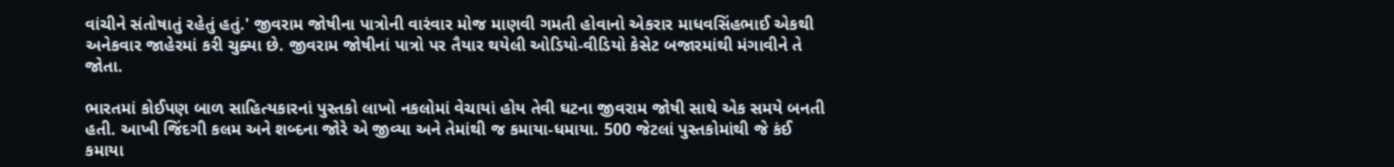વાંચીને સંતોષાતું રહેતું હતું.' જીવરામ જોષીના પાત્રોની વારંવાર મોજ માણવી ગમતી હોવાનો એકરાર માધવસિંહભાઈ એકથી અનેકવાર જાહેરમાં કરી ચુક્યા છે. જીવરામ જોષીનાં પાત્રો પર તૈયાર થયેલી ઓડિયો-વીડિયો કેસેટ બજારમાંથી મંગાવીને તે જોતા.

ભારતમાં કોઈપણ બાળ સાહિત્યકારનાં પુસ્તકો લાખો નકલોમાં વેચાયાં હોય તેવી ઘટના જીવરામ જોષી સાથે એક સમયે બનતી હતી. આખી જિંદગી કલમ અને શબ્દના જોરે એ જીવ્યા અને તેમાંથી જ કમાયા-ધમાયા. 500 જેટલાં પુસ્તકોમાંથી જે કંઈ કમાયા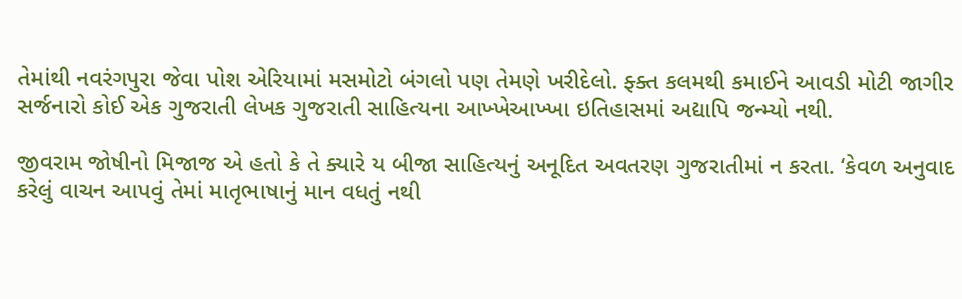તેમાંથી નવરંગપુરા જેવા પોશ એરિયામાં મસમોટો બંગલો પણ તેમણે ખરીદેલો. ફ્ક્ત કલમથી કમાઈને આવડી મોટી જાગીર સર્જનારો કોઈ એક ગુજરાતી લેખક ગુજરાતી સાહિત્યના આખ્ખેઆખ્ખા ઇતિહાસમાં અદ્યાપિ જન્મ્યો નથી.

જીવરામ જોષીનો મિજાજ એ હતો કે તે ક્યારે ય બીજા સાહિત્યનું અનૂદિત અવતરણ ગુજરાતીમાં ન કરતા. ‘કેવળ અનુવાદ કરેલું વાચન આપવું તેમાં માતૃભાષાનું માન વધતું નથી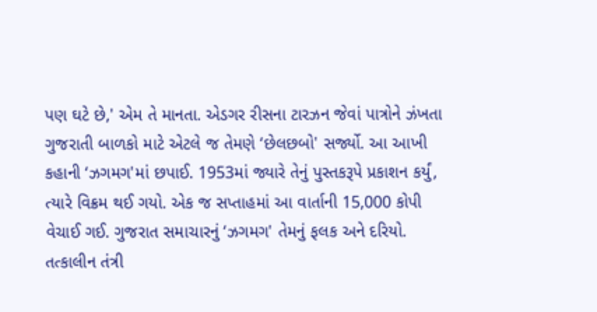પણ ઘટે છે,' એમ તે માનતા. એડગર રીસના ટારઝન જેવાં પાત્રોને ઝંખતા ગુજરાતી બાળકો માટે એટલે જ તેમણે ‘છેલછબો' સર્જ્યો. આ આખી કહાની ‘ઝગમગ'માં છપાઈ. 1953માં જ્યારે તેનું પુસ્તકરૂપે પ્રકાશન કર્યું, ત્યારે વિક્રમ થઈ ગયો. એક જ સપ્તાહમાં આ વાર્તાની 15,000 કોપી વેચાઈ ગઈ. ગુજરાત સમાચારનું ‘ઝગમગ' તેમનું ફલક અને દરિયો. તત્કાલીન તંત્રી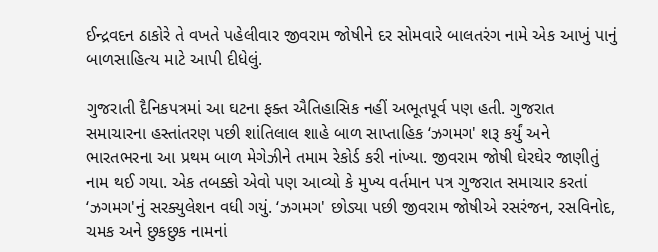ઈન્દ્રવદન ઠાકોરે તે વખતે પહેલીવાર જીવરામ જોષીને દર સોમવારે બાલતરંગ નામે એક આખું પાનું બાળસાહિત્ય માટે આપી દીધેલું.

ગુજરાતી દૈનિકપત્રમાં આ ઘટના ફક્ત ઐતિહાસિક નહીં અભૂતપૂર્વ પણ હતી. ગુજરાત સમાચારના હસ્તાંતરણ પછી શાંતિલાલ શાહે બાળ સાપ્તાહિક ‘ઝગમગ' શરૂ કર્યું અને ભારતભરના આ પ્રથમ બાળ મેગેઝીને તમામ રેકોર્ડ કરી નાંખ્યા. જીવરામ જોષી ઘેરઘેર જાણીતું નામ થઈ ગયા. એક તબક્કો એવો પણ આવ્યો કે મુખ્ય વર્તમાન પત્ર ગુજરાત સમાચાર કરતાં ‘ઝગમગ'નું સરક્યુલેશન વધી ગયું. ‘ઝગમગ' છોડ્યા પછી જીવરામ જોષીએ રસરંજન, રસવિનોદ, ચમક અને છુકછુક નામનાં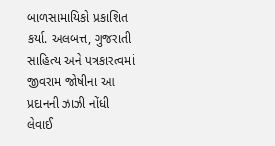બાળસામાયિકો પ્રકાશિત કર્યા. અલબત્ત, ગુજરાતી સાહિત્ય અને પત્રકારત્વમાં જીવરામ જોષીના આ પ્રદાનની ઝાઝી નોંધી લેવાઈ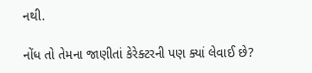નથી.

નોંધ તો તેમના જાણીતાં કેરેક્ટરની પણ ક્યાં લેવાઈ છે?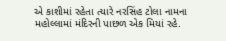એ કાશીમાં રહેતા ત્યારે નરસિંહ ટોલા નામના મહોલ્લામાં મંદિરની પાછળ એક મિયાં રહે.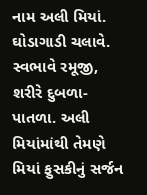નામ અલી મિયાં. ઘોડાગાડી ચલાવે. સ્વભાવે રમૂજી, શરીરે દુબળા-પાતળા. અલી મિયાંમાંથી તેમણે મિયાં ફુસકીનું સર્જન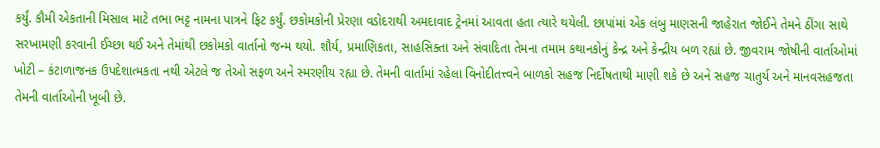કર્યું. કૌમી એકતાની મિસાલ માટે તભા ભટ્ટ નામના પાત્રને ફિટ કર્યું. છકોમકોની પ્રેરણા વડોદરાથી અમદાવાદ ટ્રેનમાં આવતા હતા ત્યારે થયેલી. છાપાંમાં એક લંબુ માણસની જાહેરાત જોઈને તેમને ઠીંગા સાથે સરખામણી કરવાની ઈચ્છા થઈ અને તેમાંથી છકોમકો વાર્તાનો જન્મ થયો. શૌર્ય, પ્રમાણિકતા, સાહસિક્તા અને સંવાદિતા તેમના તમામ કથાનકોનું કેન્દ્ર અને કેન્દ્રીય બળ રહ્યાં છે. જીવરામ જોષીની વાર્તાઓમાં ખોટી – કંટાળાજનક ઉપદેશાત્મકતા નથી એટલે જ તેઓ સફળ અને સ્મરણીય રહ્યા છે. તેમની વાર્તામાં રહેલા વિનોદીતત્ત્વને બાળકો સહજ નિર્દોષતાથી માણી શકે છે અને સહજ ચાતુર્ય અને માનવસહજતા તેમની વાર્તાઓની ખૂબી છે.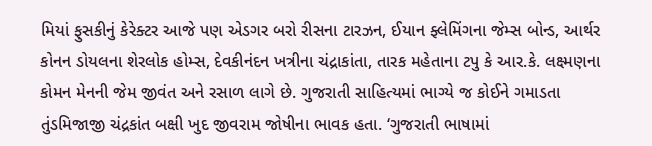મિયાં ફુસકીનું કેરેક્ટર આજે પણ એડગર બરો રીસના ટારઝન, ઈયાન ફ્લેમિંગના જેમ્સ બોન્ડ, આર્થર કોનન ડોયલના શેરલોક હોમ્સ, દેવકીનંદન ખત્રીના ચંદ્રાકાંતા, તારક મહેતાના ટપુ કે આર.કે. લક્ષ્મણના કોમન મેનની જેમ જીવંત અને રસાળ લાગે છે. ગુજરાતી સાહિત્યમાં ભાગ્યે જ કોઈને ગમાડતા તુંડમિજાજી ચંદ્રકાંત બક્ષી ખુદ જીવરામ જોષીના ભાવક હતા. ‘ગુજરાતી ભાષામાં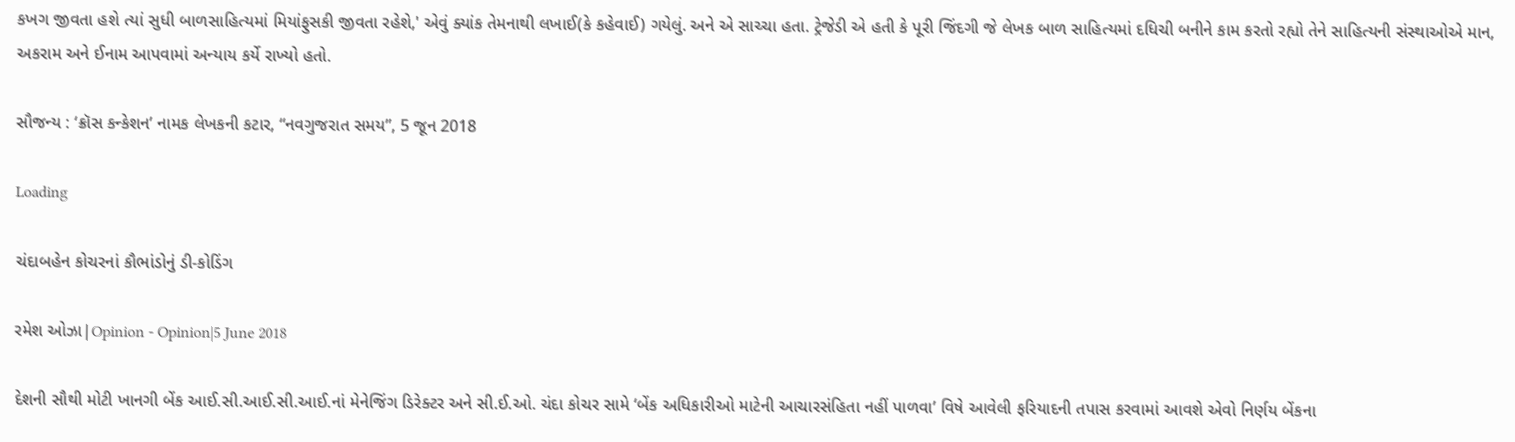કખગ જીવતા હશે ત્યાં સુધી બાળસાહિત્યમાં મિયાંફુસકી જીવતા રહેશે,' એવું ક્યાંક તેમનાથી લખાઈ(કે કહેવાઈ) ગયેલું. અને એ સાચ્ચા હતા. ટ્રેજેડી એ હતી કે પૂરી જિંદગી જે લેખક બાળ સાહિત્યમાં દધિચી બનીને કામ કરતો રહ્યો તેને સાહિત્યની સંસ્થાઓએ માન, અકરામ અને ઈનામ આપવામાં અન્યાય કર્યે રાખ્યો હતો.

સૌજન્ય : ‘ક્રૉસ કન્કેશન’ નામક લેખકની કટાર, “નવગુજરાત સમય”, 5 જૂન 2018

Loading

ચંદાબહેન કોચરનાં કૌભાંડોનું ડી-કોડિંગ

રમેશ ઓઝા|Opinion - Opinion|5 June 2018

દેશની સૌથી મોટી ખાનગી બેંક આઈ.સી.આઈ.સી.આઈ.નાં મેનેજિંગ ડિરેક્ટર અને સી.ઈ.ઓ. ચંદા કોચર સામે ‘બેંક અધિકારીઓ માટેની આચારસંહિતા નહીં પાળવા’ વિષે આવેલી ફરિયાદની તપાસ કરવામાં આવશે એવો નિર્ણય બેંકના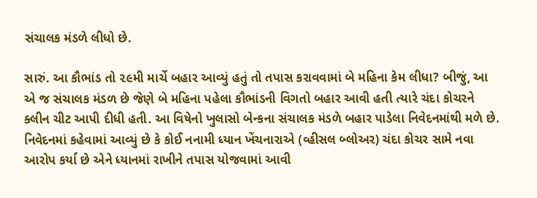સંચાલક મંડળે લીધો છે.

સારું. આ કૌભાંડ તો ૨૯મી માર્ચે બહાર આવ્યું હતું તો તપાસ કરાવવામાં બે મહિના કેમ લીધા? બીજું, આ એ જ સંચાલક મંડળ છે જેણે બે મહિના પહેલા કૌભાંડની વિગતો બહાર આવી હતી ત્યારે ચંદા કોચરને ક્લીન ચીટ આપી દીધી હતી. આ વિષેનો ખુલાસો બેન્કના સંચાલક મંડળે બહાર પાડેલા નિવેદનમાંથી મળે છે. નિવેદનમાં કહેવામાં આવ્યું છે કે કોઈ નનામી ધ્યાન ખેંચનારાએ (વ્હીસલ બ્લોઅર) ચંદા કોચર સામે નવા આરોપ કર્યા છે એને ધ્યાનમાં રાખીને તપાસ યોજવામાં આવી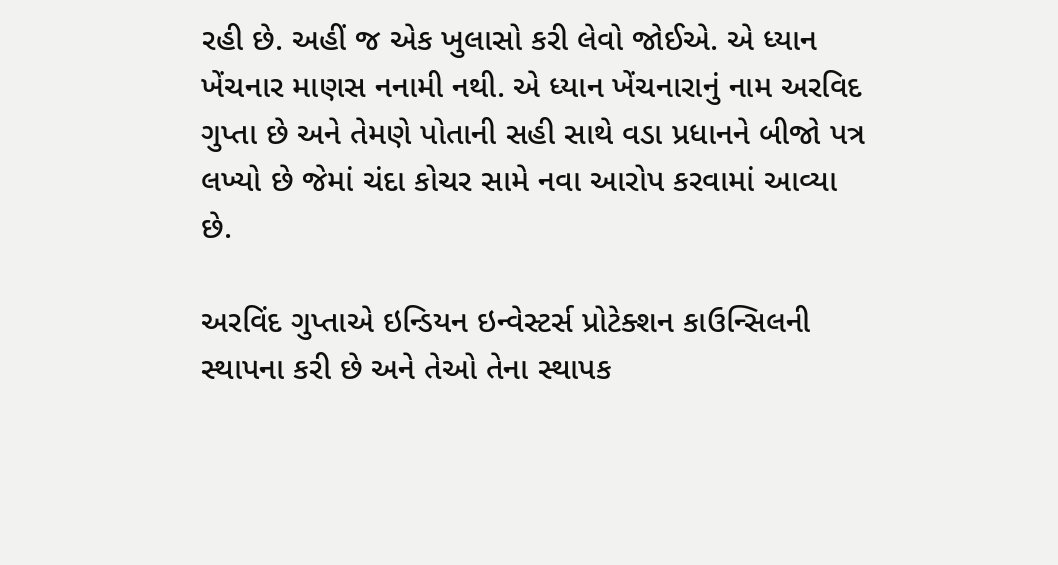રહી છે. અહીં જ એક ખુલાસો કરી લેવો જોઈએ. એ ધ્યાન ખેંચનાર માણસ નનામી નથી. એ ધ્યાન ખેંચનારાનું નામ અરવિદ ગુપ્તા છે અને તેમણે પોતાની સહી સાથે વડા પ્રધાનને બીજો પત્ર લખ્યો છે જેમાં ચંદા કોચર સામે નવા આરોપ કરવામાં આવ્યા છે.

અરવિંદ ગુપ્તાએ ઇન્ડિયન ઇન્વેસ્ટર્સ પ્રોટેક્શન કાઉન્સિલની સ્થાપના કરી છે અને તેઓ તેના સ્થાપક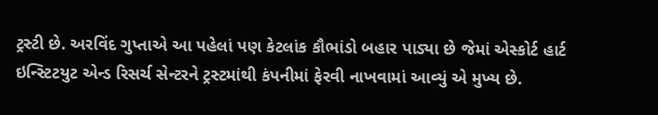ટ્રસ્ટી છે. અરવિંદ ગુપ્તાએ આ પહેલાં પણ કેટલાંક કૌભાંડો બહાર પાડ્યા છે જેમાં એસ્કોર્ટ હાર્ટ ઇન્સ્ટિટયુટ એન્ડ રિસર્ચ સેન્ટરને ટ્રસ્ટમાંથી કંપનીમાં ફેરવી નાખવામાં આવ્યું એ મુખ્ય છે.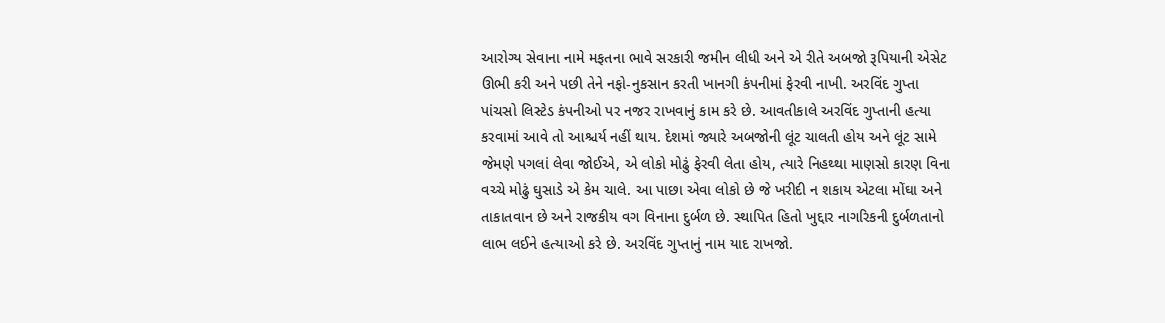આરોગ્ય સેવાના નામે મફતના ભાવે સરકારી જમીન લીધી અને એ રીતે અબજો રૂપિયાની એસેટ ઊભી કરી અને પછી તેને નફો-નુકસાન કરતી ખાનગી કંપનીમાં ફેરવી નાખી. અરવિંદ ગુપ્તા પાંચસો લિસ્ટેડ કંપનીઓ પર નજર રાખવાનું કામ કરે છે. આવતીકાલે અરવિંદ ગુપ્તાની હત્યા કરવામાં આવે તો આશ્ચર્ય નહીં થાય. દેશમાં જ્યારે અબજોની લૂંટ ચાલતી હોય અને લૂંટ સામે જેમણે પગલાં લેવા જોઈએ, એ લોકો મોઢું ફેરવી લેતા હોય, ત્યારે નિહથ્થા માણસો કારણ વિના વચ્ચે મોઢું ઘુસાડે એ કેમ ચાલે. આ પાછા એવા લોકો છે જે ખરીદી ન શકાય એટલા મોંઘા અને તાકાતવાન છે અને રાજકીય વગ વિનાના દુર્બળ છે. સ્થાપિત હિતો ખુદ્દાર નાગરિકની દુર્બળતાનો લાભ લઈને હત્યાઓ કરે છે. અરવિંદ ગુપ્તાનું નામ યાદ રાખજો.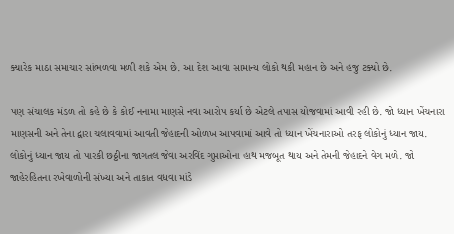ક્યારેક માઠા સમાચાર સાંભળવા મળી શકે એમ છે. આ દેશ આવા સામાન્ય લોકો થકી મહાન છે અને હજુ ટક્યો છે.

પણ સંચાલક મંડળ તો કહે છે કે કોઈ નનામા માણસે નવા આરોપ કર્યા છે એટલે તપાસ યોજવામાં આવી રહી છે. જો ધ્યાન ખેંચનારા માણસની અને તેના દ્વારા ચલાવવામાં આવતી જેહાદની ઓળખ આપવામાં આવે તો ધ્યાન ખેંચનારાઓ તરફ લોકોનું ધ્યાન જાય. લોકોનું ધ્યાન જાય તો પારકી છઠ્ઠીના જાગતલ જેવા અરવિંદ ગુપ્તાઓના હાથ મજબૂત થાય અને તેમની જેહાદને વેગ મળે. જો જાહેરહિતના રખેવાળોની સંખ્યા અને તાકાત વધવા માંડે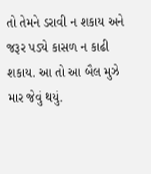તો તેમને ડરાવી ન શકાય અને જરૂર પડ્યે કાસળ ન કાઢી શકાય. આ તો આ બૈલ મુઝે માર જેવું થયું.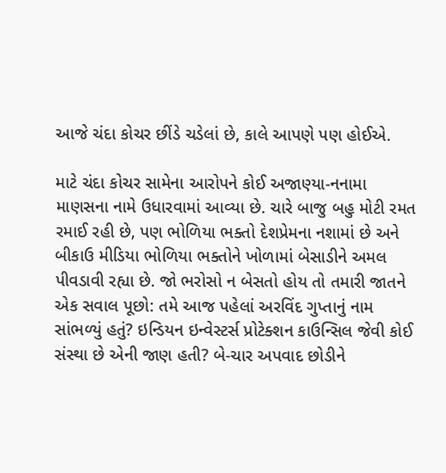આજે ચંદા કોચર છીંડે ચડેલાં છે, કાલે આપણે પણ હોઈએ.

માટે ચંદા કોચર સામેના આરોપને કોઈ અજાણ્યા-નનામા માણસના નામે ઉધારવામાં આવ્યા છે. ચારે બાજુ બહુ મોટી રમત રમાઈ રહી છે, પણ ભોળિયા ભક્તો દેશપ્રેમના નશામાં છે અને બીકાઉ મીડિયા ભોળિયા ભક્તોને ખોળામાં બેસાડીને અમલ પીવડાવી રહ્યા છે. જો ભરોસો ન બેસતો હોય તો તમારી જાતને એક સવાલ પૂછો: તમે આજ પહેલાં અરવિંદ ગુપ્તાનું નામ સાંભળ્યું હતું? ઇન્ડિયન ઇન્વેસ્ટર્સ પ્રોટેક્શન કાઉન્સિલ જેવી કોઈ સંસ્થા છે એની જાણ હતી? બે-ચાર અપવાદ છોડીને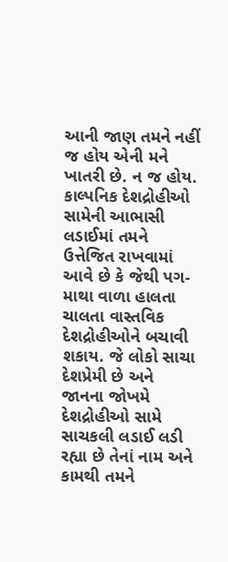આની જાણ તમને નહીં જ હોય એની મને ખાતરી છે. ન જ હોય. કાલ્પનિક દેશદ્રોહીઓ સામેની આભાસી લડાઈમાં તમને ઉત્તેજિત રાખવામાં આવે છે કે જેથી પગ-માથા વાળા હાલતા ચાલતા વાસ્તવિક દેશદ્રોહીઓને બચાવી શકાય. જે લોકો સાચા દેશપ્રેમી છે અને જાનના જોખમે દેશદ્રોહીઓ સામે સાચકલી લડાઈ લડી રહ્યા છે તેનાં નામ અને કામથી તમને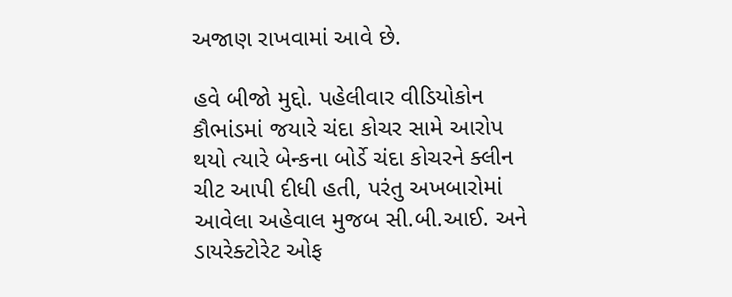અજાણ રાખવામાં આવે છે.

હવે બીજો મુદ્દો. પહેલીવાર વીડિયોકોન કૌભાંડમાં જયારે ચંદા કોચર સામે આરોપ થયો ત્યારે બેન્કના બોર્ડે ચંદા કોચરને ક્લીન ચીટ આપી દીધી હતી, પરંતુ અખબારોમાં આવેલા અહેવાલ મુજબ સી.બી.આઈ. અને ડાયરેક્ટોરેટ ઓફ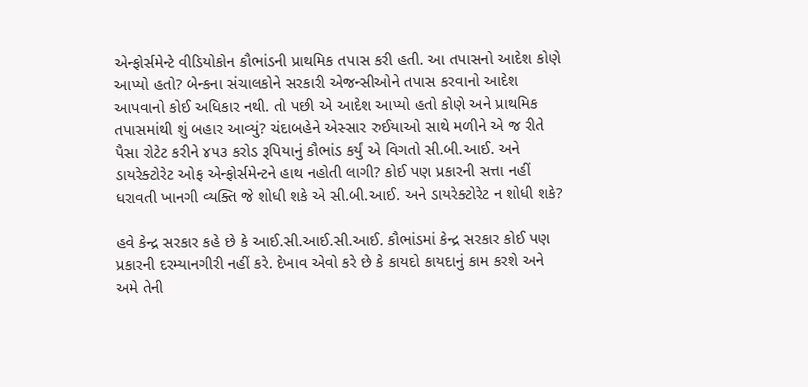એન્ફોર્સમેન્ટે વીડિયોકોન કૌભાંડની પ્રાથમિક તપાસ કરી હતી. આ તપાસનો આદેશ કોણે આપ્યો હતો? બેન્કના સંચાલકોને સરકારી એજન્સીઓને તપાસ કરવાનો આદેશ આપવાનો કોઈ અધિકાર નથી. તો પછી એ આદેશ આપ્યો હતો કોણે અને પ્રાથમિક તપાસમાંથી શું બહાર આવ્યું? ચંદાબહેને એસ્સાર રુઈયાઓ સાથે મળીને એ જ રીતે પૈસા રોટેટ કરીને ૪૫૩ કરોડ રૂપિયાનું કૌભાંડ કર્યું એ વિગતો સી.બી.આઈ. અને ડાયરેક્ટોરેટ ઓફ એન્ફોર્સમેન્ટને હાથ નહોતી લાગી? કોઈ પણ પ્રકારની સત્તા નહીં ધરાવતી ખાનગી વ્યક્તિ જે શોધી શકે એ સી.બી.આઈ. અને ડાયરેક્ટોરેટ ન શોધી શકે?

હવે કેન્દ્ર સરકાર કહે છે કે આઈ.સી.આઈ.સી.આઈ. કૌભાંડમાં કેન્દ્ર સરકાર કોઈ પણ પ્રકારની દરમ્યાનગીરી નહીં કરે. દેખાવ એવો કરે છે કે કાયદો કાયદાનું કામ કરશે અને અમે તેની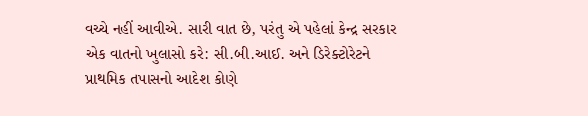વચ્ચે નહીં આવીએ. સારી વાત છે, પરંતુ એ પહેલાં કેન્દ્ર સરકાર એક વાતનો ખુલાસો કરે: સી.બી.આઈ. અને ડિરેક્ટોરેટને પ્રાથમિક તપાસનો આદેશ કોણે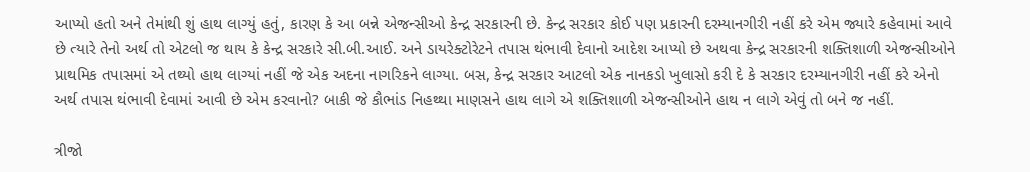આપ્યો હતો અને તેમાંથી શું હાથ લાગ્યું હતું, કારણ કે આ બન્ને એજન્સીઓ કેન્દ્ર સરકારની છે. કેન્દ્ર સરકાર કોઈ પણ પ્રકારની દરમ્યાનગીરી નહીં કરે એમ જ્યારે કહેવામાં આવે છે ત્યારે તેનો અર્થ તો એટલો જ થાય કે કેન્દ્ર સરકારે સી.બી.આઈ. અને ડાયરેક્ટોરેટને તપાસ થંભાવી દેવાનો આદેશ આપ્યો છે અથવા કેન્દ્ર સરકારની શક્તિશાળી એજન્સીઓને પ્રાથમિક તપાસમાં એ તથ્યો હાથ લાગ્યાં નહીં જે એક અદના નાગરિકને લાગ્યા. બસ, કેન્દ્ર સરકાર આટલો એક નાનકડો ખુલાસો કરી દે કે સરકાર દરમ્યાનગીરી નહીં કરે એનો અર્થ તપાસ થંભાવી દેવામાં આવી છે એમ કરવાનો? બાકી જે કૌભાંડ નિહથ્થા માણસને હાથ લાગે એ શક્તિશાળી એજન્સીઓને હાથ ન લાગે એવું તો બને જ નહીં.

ત્રીજો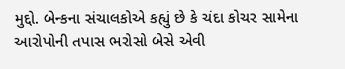મુદ્દો. બેન્કના સંચાલકોએ કહ્યું છે કે ચંદા કોચર સામેના આરોપોની તપાસ ભરોસો બેસે એવી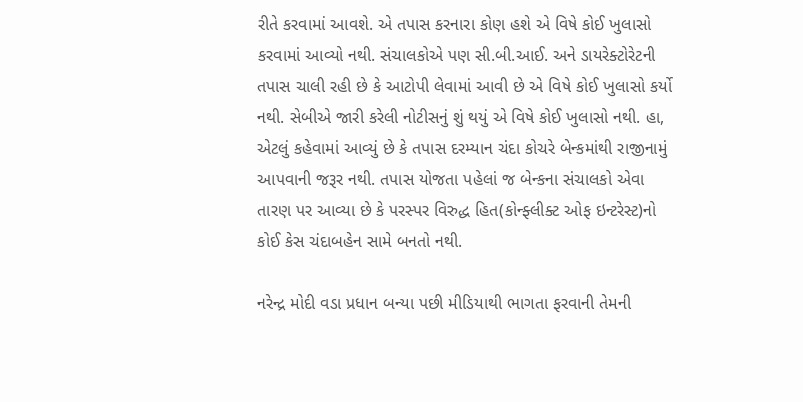રીતે કરવામાં આવશે. એ તપાસ કરનારા કોણ હશે એ વિષે કોઈ ખુલાસો કરવામાં આવ્યો નથી. સંચાલકોએ પણ સી.બી.આઈ. અને ડાયરેક્ટોરેટની તપાસ ચાલી રહી છે કે આટોપી લેવામાં આવી છે એ વિષે કોઈ ખુલાસો કર્યો નથી. સેબીએ જારી કરેલી નોટીસનું શું થયું એ વિષે કોઈ ખુલાસો નથી. હા, એટલું કહેવામાં આવ્યું છે કે તપાસ દરમ્યાન ચંદા કોચરે બેન્કમાંથી રાજીનામું આપવાની જરૂર નથી. તપાસ યોજતા પહેલાં જ બેન્કના સંચાલકો એવા તારણ પર આવ્યા છે કે પરસ્પર વિરુદ્ધ હિત(કોન્ફ્લીક્ટ ઓફ ઇન્ટરેસ્ટ)નો કોઈ કેસ ચંદાબહેન સામે બનતો નથી.

નરેન્દ્ર મોદી વડા પ્રધાન બન્યા પછી મીડિયાથી ભાગતા ફરવાની તેમની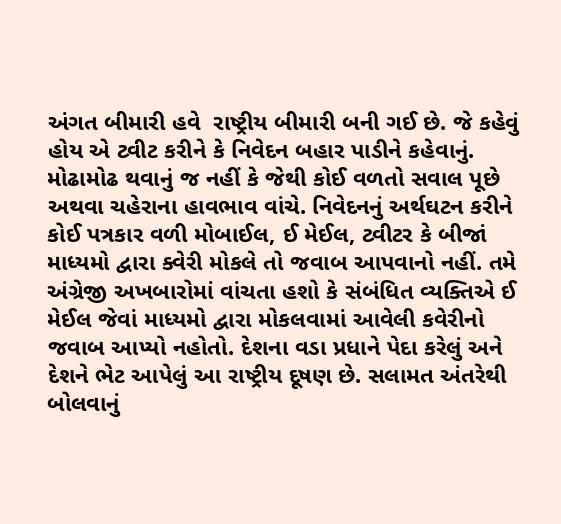અંગત બીમારી હવે  રાષ્ટ્રીય બીમારી બની ગઈ છે. જે કહેવું હોય એ ટ્વીટ કરીને કે નિવેદન બહાર પાડીને કહેવાનું. મોઢામોઢ થવાનું જ નહીં કે જેથી કોઈ વળતો સવાલ પૂછે અથવા ચહેરાના હાવભાવ વાંચે. નિવેદનનું અર્થઘટન કરીને કોઈ પત્રકાર વળી મોબાઈલ, ઈ મેઈલ, ટ્વીટર કે બીજાં માધ્યમો દ્વારા ક્વેરી મોકલે તો જવાબ આપવાનો નહીં. તમે અંગ્રેજી અખબારોમાં વાંચતા હશો કે સંબંધિત વ્યક્તિએ ઈ મેઈલ જેવાં માધ્યમો દ્વારા મોકલવામાં આવેલી કવેરીનો જવાબ આપ્યો નહોતો. દેશના વડા પ્રધાને પેદા કરેલું અને દેશને ભેટ આપેલું આ રાષ્ટ્રીય દૂષણ છે. સલામત અંતરેથી બોલવાનું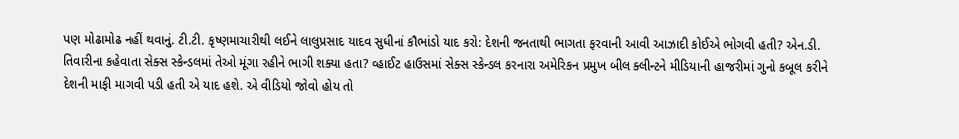પણ મોઢામોઢ નહીં થવાનું. ટી.ટી. કૃષ્ણમાચારીથી લઈને લાલુપ્રસાદ યાદવ સુધીનાં કૌભાંડો યાદ કરો: દેશની જનતાથી ભાગતા ફરવાની આવી આઝાદી કોઈએ ભોગવી હતી? એન.ડી. તિવારીના કહેવાતા સેક્સ સ્કેન્ડલમાં તેઓ મૂંગા રહીને ભાગી શક્યા હતા? વ્હાઈટ હાઉસમાં સેક્સ સ્કેન્ડલ કરનારા અમેરિકન પ્રમુખ બીલ ક્લીન્ટને મીડિયાની હાજરીમાં ગુનો કબૂલ કરીને દેશની માફી માગવી પડી હતી એ યાદ હશે. એ વીડિયો જોવો હોય તો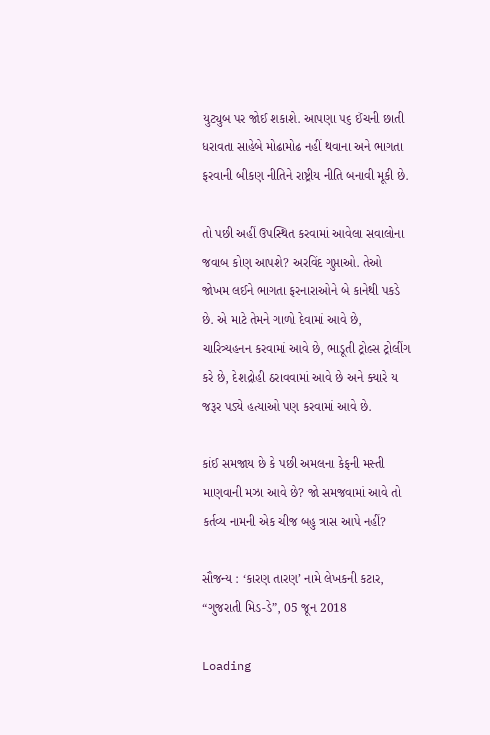યુટ્યુબ પર જોઈ શકાશે. આપણા ૫૬ ઈંચની છાતી ધરાવતા સાહેબે મોઢામોઢ નહીં થવાના અને ભાગતા ફરવાની બીકણ નીતિને રાષ્ટ્રીય નીતિ બનાવી મૂકી છે.

તો પછી અહીં ઉપસ્થિત કરવામાં આવેલા સવાલોના જવાબ કોણ આપશે? અરવિંદ ગુપ્તાઓ. તેઓ જોખમ લઈને ભાગતા ફરનારાઓને બે કાનેથી પકડે છે. એ માટે તેમને ગાળો દેવામાં આવે છે, ચારિત્ર્યહનન કરવામાં આવે છે, ભાડૂતી ટ્રોલ્સ ટ્રોલીંગ કરે છે, દેશદ્રોહી ઠરાવવામાં આવે છે અને ક્યારે ય જરૂર પડ્યે હત્યાઓ પણ કરવામાં આવે છે.

કાંઈ સમજાય છે કે પછી અમલના કેફની મસ્તી માણવાની મઝા આવે છે? જો સમજવામાં આવે તો કર્તવ્ય નામની એક ચીજ બહુ ત્રાસ આપે નહીં?

સૌજન્ય : ‘કારણ તારણ’ નામે લેખકની કટાર, “ગુજરાતી મિડ-ડે”, 05 જૂન 2018

Loading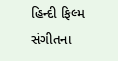હિન્દી ફિલ્મ સંગીતના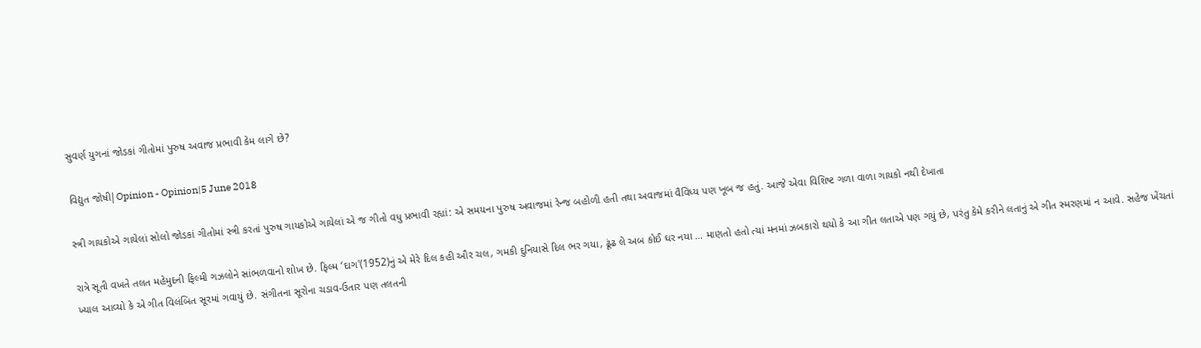સુવર્ણ યુગનાં જોડકાં ગીતોમાં પુરુષ અવાજ પ્રભાવી કેમ લાગે છે?

વિદ્યુત જોષી|Opinion - Opinion|5 June 2018

સ્ત્રી ગાયકોએ ગાયેલાં સોલો જોડકાં ગીતોમાં સ્ત્રી કરતાં પુરુષ ગાયકોએ ગાયેલાં એ જ ગીતો વધુ પ્રભાવી રહ્યાં: એ સમયના પુરુષ અવાજમાં રેન્જ બહોળી હતી તથા અવાજમાં વૈવિધ્ય પણ ખૂબ જ હતું. આજે એવા વિશિષ્ટ ગળા વાળા ગાયકો નથી દેખાતા

રાત્રે સૂતી વખતે તલત મહેમુદની ફિલ્મી ગઝલોને સાંભળવાનો શોખ છે. ફિલ્મ ‘દાગ'(1952)નું એ મેરે દિલ કહી ઔર ચલ, ગમકી દુનિયાસે દિલ ભર ગયા, ઢૂંઢ લે અબ કોઈ ઘર નયા … માણતો હતો ત્યાં મનમાં ઝબકારો થયો કે આ ગીત લતાએ પણ ગયું છે, પરંતુ કેમે કરીને લતાનું એ ગીત સ્મરણમાં ન આવે. સહેજ ખેંચતાં ખ્યાલ આવ્યો કે એ ગીત વિલંબિત સૂરમાં ગવાયું છે. સંગીતના સૂરોના ચડાવ-ઉતાર પણ તલતની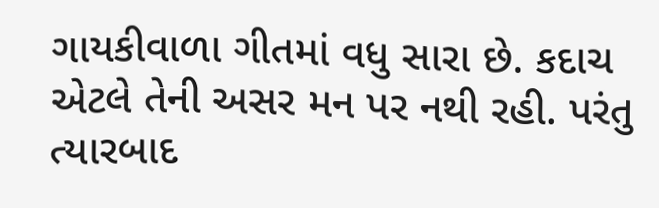ગાયકીવાળા ગીતમાં વધુ સારા છે. કદાચ એટલે તેની અસર મન પર નથી રહી. પરંતુ ત્યારબાદ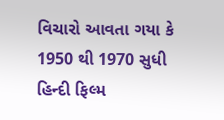વિચારો આવતા ગયા કે 1950 થી 1970 સુધી હિન્દી ફિલ્મ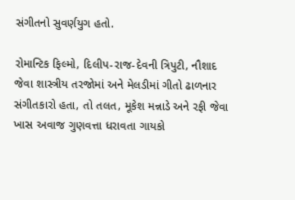સંગીતનો સુવર્ણયુગ હતો.

રોમાન્ટિક ફિલ્મો, દિલીપ-રાજ-દેવની ત્રિપુટી, નૌશાદ જેવા શાસ્ત્રીય તરજોમાં અને મેલડીમાં ગીતો ઢાળનાર સંગીતકારો હતા, તો તલત, મૂકેશ મન્નાડે અને રફી જેવા ખાસ અવાજ ગુણવત્તા ધરાવતા ગાયકો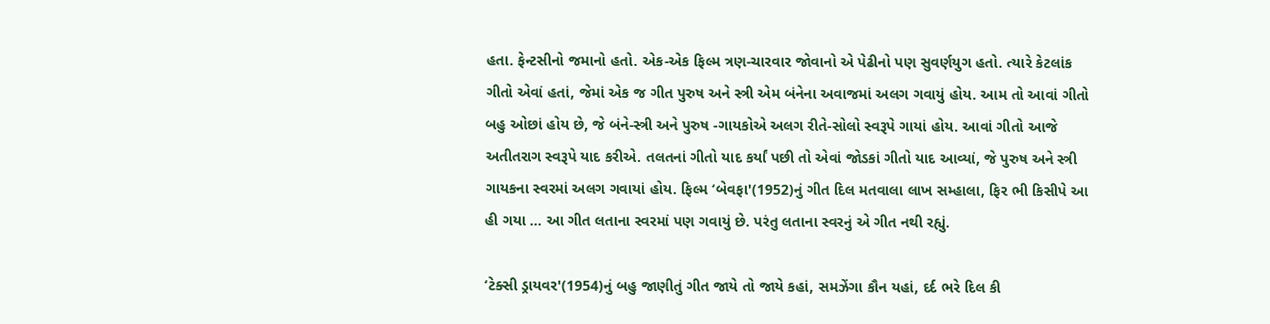હતા. ફેન્ટસીનો જમાનો હતો. એક-એક ફિલ્મ ત્રણ-ચારવાર જોવાનો એ પેઢીનો પણ સુવર્ણયુગ હતો. ત્યારે કેટલાંક ગીતો એવાં હતાં, જેમાં એક જ ગીત પુરુષ અને સ્ત્રી એમ બંનેના અવાજમાં અલગ ગવાયું હોય. આમ તો આવાં ગીતો બહુ ઓછાં હોય છે, જે બંને-સ્ત્રી અને પુરુષ -ગાયકોએ અલગ રીતે-સોલો સ્વરૂપે ગાયાં હોય. આવાં ગીતો આજે અતીતરાગ સ્વરૂપે યાદ કરીએ. તલતનાં ગીતો યાદ કર્યાં પછી તો એવાં જોડકાં ગીતો યાદ આવ્યાં, જે પુરુષ અને સ્ત્રી ગાયકના સ્વરમાં અલગ ગવાયાં હોય. ફિલ્મ ‘બેવફા'(1952)નું ગીત દિલ મતવાલા લાખ સમ્હાલા, ફિર ભી કિસીપે આ હી ગયા … આ ગીત લતાના સ્વરમાં પણ ગવાયું છે. પરંતુ લતાના સ્વરનું એ ગીત નથી રહ્યું.

‘ટેક્સી ડ્રાયવર'(1954)નું બહુ જાણીતું ગીત જાયે તો જાયે કહાં, સમઝેંગા કૌન યહાં, દર્દ ભરે દિલ કી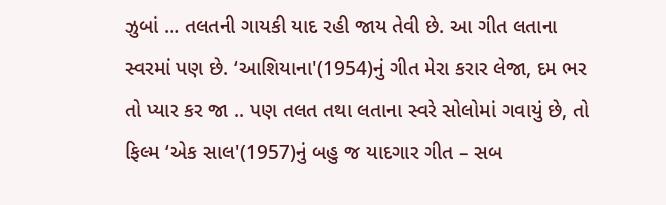ઝુબાં … તલતની ગાયકી યાદ રહી જાય તેવી છે. આ ગીત લતાના સ્વરમાં પણ છે. ‘આશિયાના'(1954)નું ગીત મેરા કરાર લેજા, દમ ભર તો પ્યાર કર જા .. પણ તલત તથા લતાના સ્વરે સોલોમાં ગવાયું છે, તો ફિલ્મ ‘એક સાલ'(1957)નું બહુ જ યાદગાર ગીત – સબ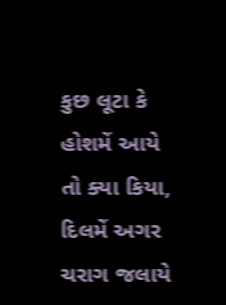કુછ લૂટા કે હોશમેં આયે તો ક્યા કિયા, દિલમેં અગર ચરાગ જલાયે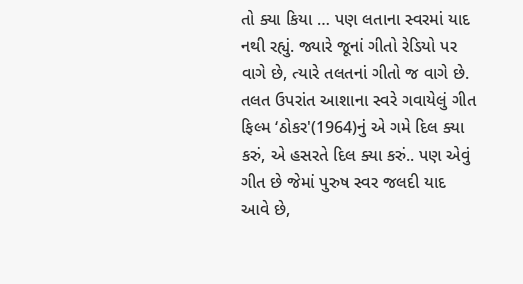તો ક્યા કિયા … પણ લતાના સ્વરમાં યાદ નથી રહ્યું. જ્યારે જૂનાં ગીતો રેડિયો પર વાગે છે, ત્યારે તલતનાં ગીતો જ વાગે છે. તલત ઉપરાંત આશાના સ્વરે ગવાયેલું ગીત ફિલ્મ ‘ઠોકર'(1964)નું એ ગમે દિલ ક્યા કરું, એ હસરતે દિલ ક્યા કરું.. પણ એવું ગીત છે જેમાં પુરુષ સ્વર જલદી યાદ આવે છે,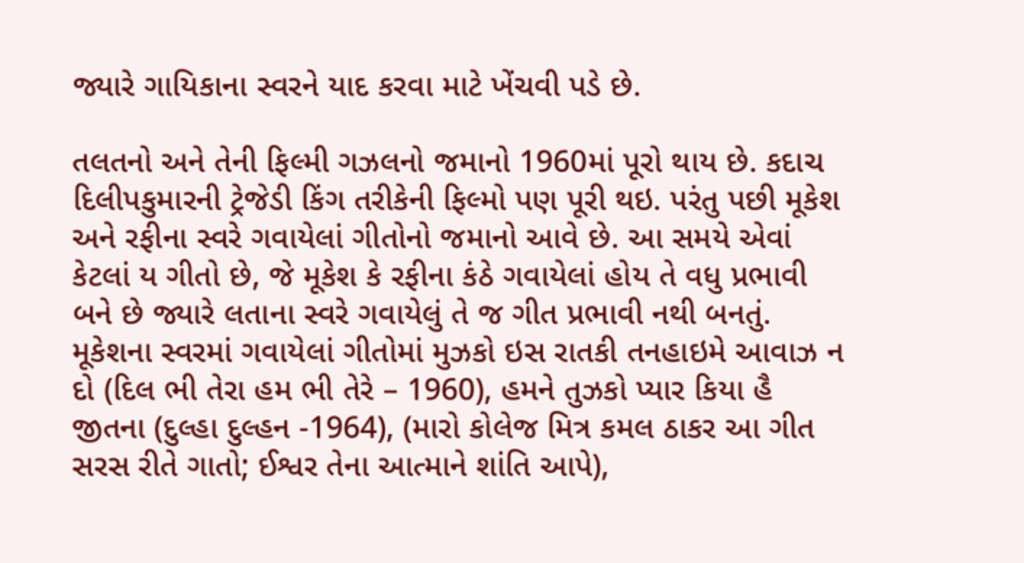જ્યારે ગાયિકાના સ્વરને યાદ કરવા માટે ખેંચવી પડે છે.

તલતનો અને તેની ફિલ્મી ગઝલનો જમાનો 1960માં પૂરો થાય છે. કદાચ દિલીપકુમારની ટ્રેજેડી કિંગ તરીકેની ફિલ્મો પણ પૂરી થઇ. પરંતુ પછી મૂકેશ અને રફીના સ્વરે ગવાયેલાં ગીતોનો જમાનો આવે છે. આ સમયે એવાં કેટલાં ય ગીતો છે, જે મૂકેશ કે રફીના કંઠે ગવાયેલાં હોય તે વધુ પ્રભાવી બને છે જ્યારે લતાના સ્વરે ગવાયેલું તે જ ગીત પ્રભાવી નથી બનતું. મૂકેશના સ્વરમાં ગવાયેલાં ગીતોમાં મુઝકો ઇસ રાતકી તનહાઇમે આવાઝ ન દો (દિલ ભી તેરા હમ ભી તેરે – 1960), હમને તુઝકો પ્યાર કિયા હૈ જીતના (દુલ્હા દુલ્હન -1964), (મારો કોલેજ મિત્ર કમલ ઠાકર આ ગીત સરસ રીતે ગાતો; ઈશ્વર તેના આત્માને શાંતિ આપે),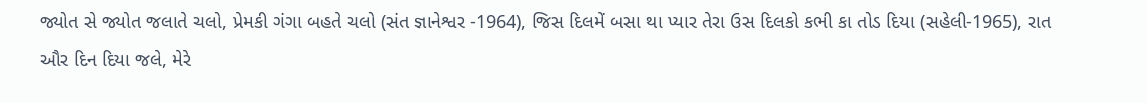જ્યોત સે જ્યોત જલાતે ચલો, પ્રેમકી ગંગા બહતે ચલો (સંત જ્ઞાનેશ્વર -1964), જિસ દિલમેં બસા થા પ્યાર તેરા ઉસ દિલકો કભી કા તોડ દિયા (સહેલી-1965), રાત ઔર દિન દિયા જલે, મેરે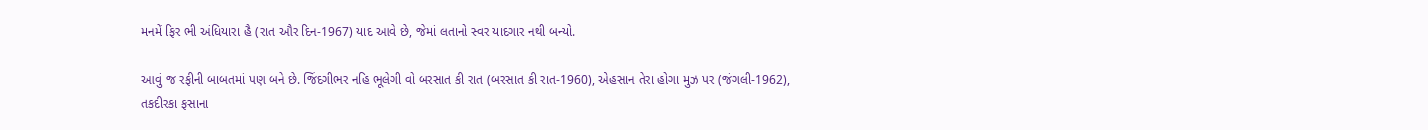મનમેં ફિર ભી અંધિયારા હૈ (રાત ઔર દિન-1967) યાદ આવે છે, જેમાં લતાનો સ્વર યાદગાર નથી બન્યો.

આવું જ રફીની બાબતમાં પણ બને છે. જિંદગીભર નહિ ભૂલેગી વો બરસાત કી રાત (બરસાત કી રાત-1960), એહસાન તેરા હોગા મુઝ પર (જંગલી-1962), તકદીરકા ફસાના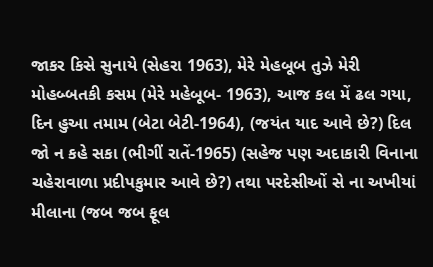જાકર કિસે સુનાયે (સેહરા 1963), મેરે મેહબૂબ તુઝે મેરી મોહબ્બતકી કસમ (મેરે મહેબૂબ- 1963), આજ કલ મેં ઢલ ગયા, દિન હુઆ તમામ (બેટા બેટી-1964), (જયંત યાદ આવે છે?) દિલ જો ન કહે સકા (ભીગીં રાતેં-1965) (સહેજ પણ અદાકારી વિનાના ચહેરાવાળા પ્રદીપકુમાર આવે છે?) તથા પરદેસીઓં સે ના અખીયાં મીલાના (જબ જબ ફૂલ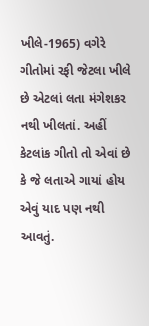ખીલે-1965) વગેરે ગીતોમાં રફી જેટલા ખીલે છે એટલાં લતા મંગેશકર નથી ખીલતાં. અહીં કેટલાંક ગીતો તો એવાં છે કે જે લતાએ ગાયાં હોય એવું યાદ પણ નથી આવતું.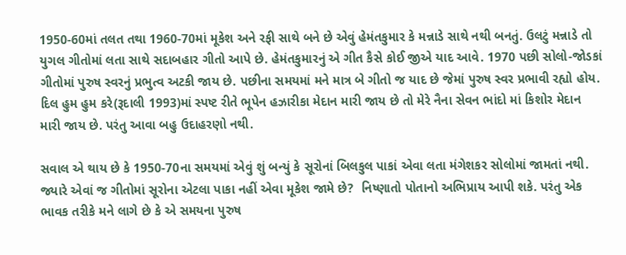1950-60માં તલત તથા 1960-70માં મૂકેશ અને રફી સાથે બને છે એવું હેમંતકુમાર કે મન્નાડે સાથે નથી બનતું. ઉલટું મન્નાડે તો યુગલ ગીતોમાં લતા સાથે સદાબહાર ગીતો આપે છે. હેમંતકુમારનું એ ગીત કૈસે કોઈ જીએ યાદ આવે. 1970 પછી સોલો-જોડકાં ગીતોમાં પુરુષ સ્વરનું પ્રભુત્વ અટકી જાય છે. પછીના સમયમાં મને માત્ર બે ગીતો જ યાદ છે જેમાં પુરુષ સ્વર પ્રભાવી રહ્યો હોય. દિલ હુમ હુમ કરે(રૂદાલી 1993)માં સ્પષ્ટ રીતે ભૂપેન હઝારીકા મેદાન મારી જાય છે તો મેરે નૈના સેવન ભાંદો માં કિશોર મેદાન મારી જાય છે. પરંતુ આવા બહુ ઉદાહરણો નથી.

સવાલ એ થાય છે કે 1950-70ના સમયમાં એવું શું બન્યું કે સૂરોનાં બિલકુલ પાકાં એવા લતા મંગેશકર સોલોમાં જામતાં નથી. જ્યારે એવાં જ ગીતોમાં સૂરોના એટલા પાકા નહીં એવા મૂકેશ જામે છે?  નિષ્ણાતો પોતાનો અભિપ્રાય આપી શકે. પરંતુ એક ભાવક તરીકે મને લાગે છે કે એ સમયના પુરુષ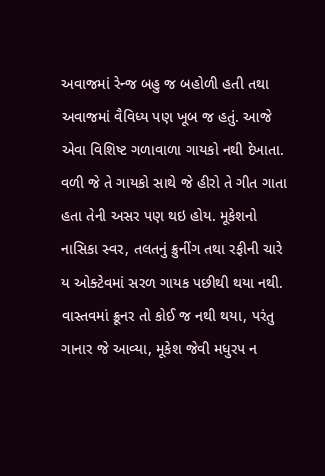અવાજમાં રેન્જ બહુ જ બહોળી હતી તથા અવાજમાં વૈવિધ્ય પણ ખૂબ જ હતું. આજે એવા વિશિષ્ટ ગળાવાળા ગાયકો નથી દેખાતા. વળી જે તે ગાયકો સાથે જે હીરો તે ગીત ગાતા હતા તેની અસર પણ થઇ હોય. મૂકેશનો નાસિકા સ્વર, તલતનું ક્રુનીંગ તથા રફીની ચારે ય ઓક્ટેવમાં સરળ ગાયક પછીથી થયા નથી. વાસ્તવમાં ક્રૂનર તો કોઈ જ નથી થયા, પરંતુ ગાનાર જે આવ્યા, મૂકેશ જેવી મધુરપ ન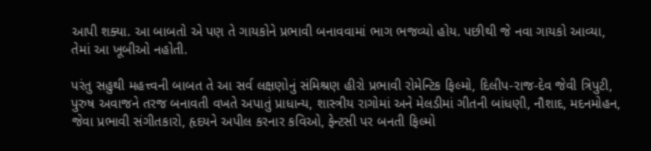આપી શક્યા. આ બાબતો એ પણ તે ગાયકોને પ્રભાવી બનાવવામાં ભાગ ભજવ્યો હોય. પછીથી જે નવા ગાયકો આવ્યા, તેમાં આ ખૂબીઓ નહોતી.

પરંતુ સહુથી મહત્ત્વની બાબત તે આ સર્વ લક્ષણોનું સંમિશ્રણ હીરો પ્રભાવી રોમેન્ટિક ફિલ્મો, દિલીપ-રાજ-દેવ જેવી ત્રિપુટી, પુરુષ અવાજને તરજ બનાવતી વખતે અપાતું પ્રાધાન્ય, શાસ્ત્રીય રાગોમાં અને મેલડીમાં ગીતની બાંધણી, નૌશાદ, મદનમોહન, જેવા પ્રભાવી સંગીતકારો, હૃદયને અપીલ કરનાર કવિઓ, ફેન્ટસી પર બનતી ફિલ્મો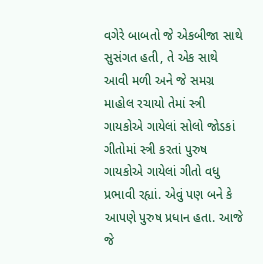વગેરે બાબતો જે એકબીજા સાથે સુસંગત હતી, તે એક સાથે આવી મળી અને જે સમગ્ર માહોલ રચાયો તેમાં સ્ત્રી ગાયકોએ ગાયેલાં સોલો જોડકાં ગીતોમાં સ્ત્રી કરતાં પુરુષ ગાયકોએ ગાયેલાં ગીતો વધુ પ્રભાવી રહ્યાં. એવું પણ બને કે આપણે પુરુષ પ્રધાન હતા. આજે જે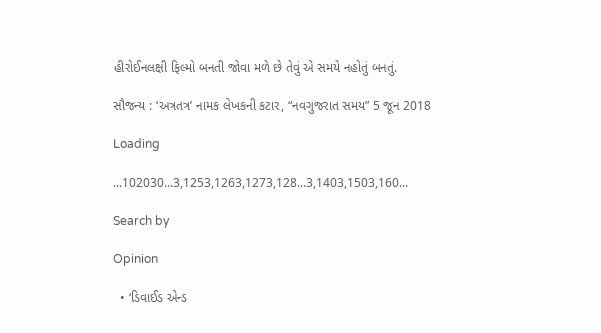હીરોઈનલક્ષી ફિલ્મો બનતી જોવા મળે છે તેવું એ સમયે નહોતું બનતું.

સૌજન્ય : ‘અત્રતત્ર’ નામક લેખકની કટાર, “નવગુજરાત સમય” 5 જૂન 2018

Loading

...102030...3,1253,1263,1273,128...3,1403,1503,160...

Search by

Opinion

  • ‘ડિવાઈડ એન્ડ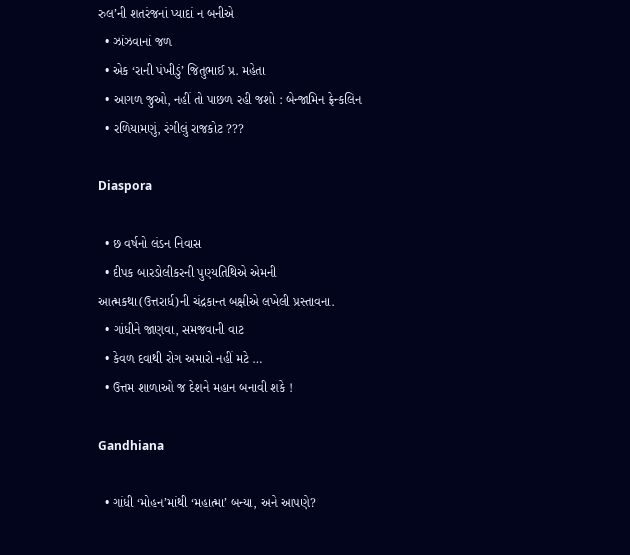રુલ’ની શતરંજનાં પ્યાદાં ન બનીએ
  • ઝાંઝવાનાં જળ
  • એક ‘રાની પંખીડું’ જિતુભાઈ પ્ર. મહેતા
  • આગળ જુઓ, નહીં તો પાછળ રહી જશો : બેન્જામિન ફ્રેન્કલિન
  • રળિયામણું, રંગીલું રાજકોટ ???

Diaspora

  • છ વર્ષનો લંડન નિવાસ
  • દીપક બારડોલીકરની પુણ્યતિથિએ એમની આત્મકથા(ઉત્તરાર્ધ)ની ચંદ્રકાન્ત બક્ષીએ લખેલી પ્રસ્તાવના.
  • ગાંધીને જાણવા, સમજવાની વાટ
  • કેવળ દવાથી રોગ અમારો નહીં મટે …
  • ઉત્તમ શાળાઓ જ દેશને મહાન બનાવી શકે !

Gandhiana

  • ગાંધી ‘મોહન’માંથી ‘મહાત્મા’ બન્યા, અને આપણે?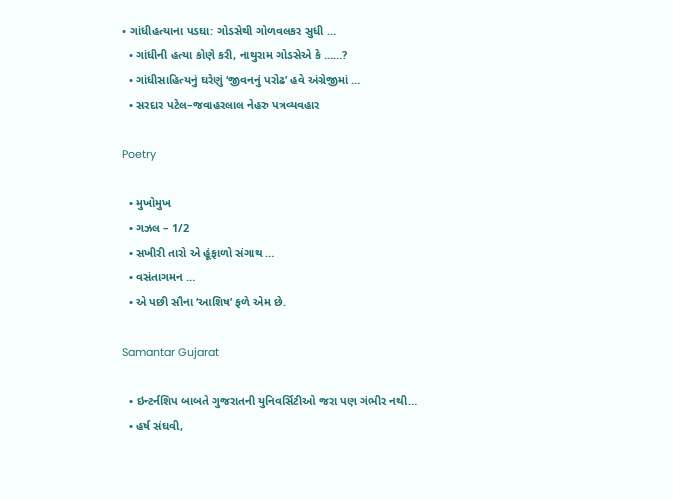• ગાંધીહત્યાના પડઘા: ગોડસેથી ગોળવલકર સુધી …
  • ગાંધીની હત્યા કોણે કરી, નાથુરામ ગોડસેએ કે ……?
  • ગાંધીસાહિત્યનું ઘરેણું ‘જીવનનું પરોઢ’ હવે અંગ્રેજીમાં …
  • સરદાર પટેલ–જવાહરલાલ નેહરુ પત્રવ્યવહાર

Poetry

  • મુખોમુખ
  • ગઝલ – 1/2
  • સખીરી તારો એ હૂંફાળો સંગાથ …
  • વસંતાગમન …
  • એ પછી સૌના ‘આશિષ’ ફળે એમ છે.

Samantar Gujarat

  • ઇન્ટર્નશિપ બાબતે ગુજરાતની યુનિવર્સિટીઓ જરા પણ ગંભીર નથી…
  • હર્ષ સંઘવી,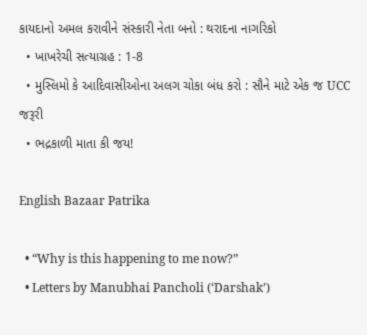કાયદાનો અમલ કરાવીને સંસ્કારી નેતા બનો : થરાદના નાગરિકો
  • ખાખરેચી સત્યાગ્રહ : 1-8
  • મુસ્લિમો કે આદિવાસીઓના અલગ ચોકા બંધ કરો : સૌને માટે એક જ UCC જરૂરી
  • ભદ્રકાળી માતા કી જય!

English Bazaar Patrika

  • “Why is this happening to me now?”
  • Letters by Manubhai Pancholi (‘Darshak’)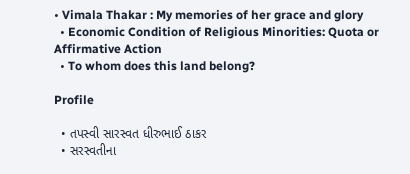• Vimala Thakar : My memories of her grace and glory
  • Economic Condition of Religious Minorities: Quota or Affirmative Action
  • To whom does this land belong?

Profile

  • તપસ્વી સારસ્વત ધીરુભાઈ ઠાકર
  • સરસ્વતીના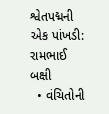શ્વેતપદ્મની એક પાંખડી: રામભાઈ બક્ષી
  • વંચિતોની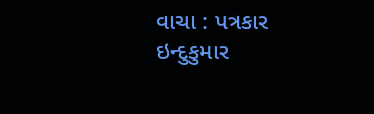વાચા : પત્રકાર ઇન્દુકુમાર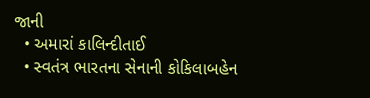જાની
  • અમારાં કાલિન્દીતાઈ
  • સ્વતંત્ર ભારતના સેનાની કોકિલાબહેન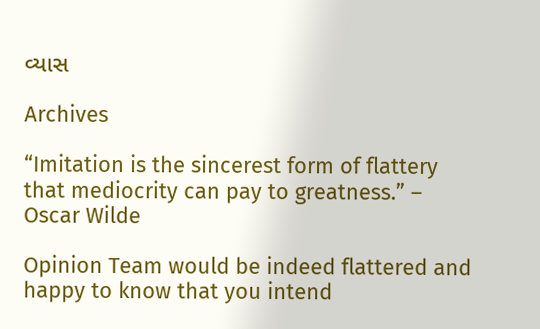વ્યાસ

Archives

“Imitation is the sincerest form of flattery that mediocrity can pay to greatness.” – Oscar Wilde

Opinion Team would be indeed flattered and happy to know that you intend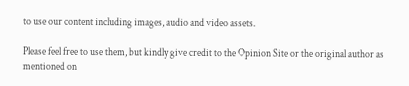to use our content including images, audio and video assets.

Please feel free to use them, but kindly give credit to the Opinion Site or the original author as mentioned on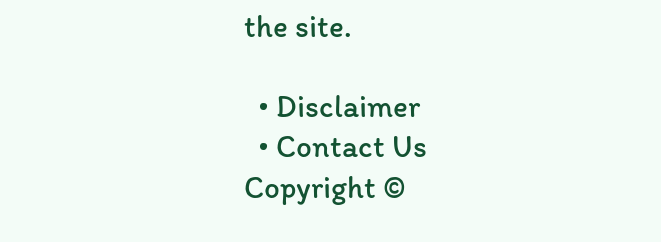the site.

  • Disclaimer
  • Contact Us
Copyright ©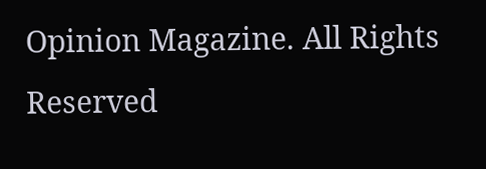Opinion Magazine. All Rights Reserved